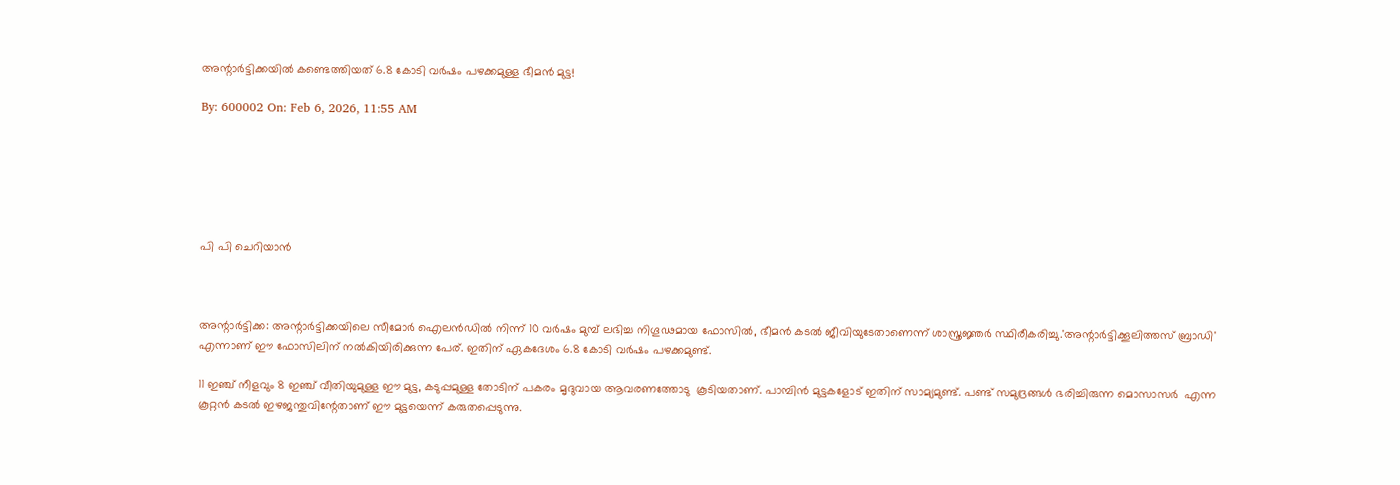അന്റാര്‍ട്ടിക്കയില്‍ കണ്ടെത്തിയത് 6.8 കോടി വര്‍ഷം പഴക്കമുള്ള ഭീമന്‍ മുട്ട!

By: 600002 On: Feb 6, 2026, 11:55 AM






പി പി ചെറിയാന്‍



അന്റാര്‍ട്ടിക്ക: അന്റാര്‍ട്ടിക്കയിലെ സീമോര്‍ ഐലന്‍ഡില്‍ നിന്ന് 10 വര്‍ഷം മുമ്പ് ലഭിച്ച നിഗൂഢമായ ഫോസില്‍, ഭീമന്‍ കടല്‍ ജീവിയുടേതാണെന്ന് ശാസ്ത്രജ്ഞര്‍ സ്ഥിരീകരിച്ചു.'അന്റാര്‍ട്ടിക്കൂലിത്തസ് ബ്രാഡി'  എന്നാണ് ഈ ഫോസിലിന് നല്‍കിയിരിക്കുന്ന പേര്. ഇതിന് ഏകദേശം 6.8 കോടി വര്‍ഷം പഴക്കമുണ്ട്.

11 ഇഞ്ച് നീളവും 8 ഇഞ്ച് വീതിയുമുള്ള ഈ മുട്ട, കടുപ്പമുള്ള തോടിന് പകരം മൃദുവായ ആവരണത്തോടു  കൂടിയതാണ്. പാമ്പിന്‍ മുട്ടകളോട് ഇതിന് സാമ്യമുണ്ട്. പണ്ട് സമുദ്രങ്ങള്‍ ഭരിച്ചിരുന്ന മൊസാസര്‍  എന്ന കൂറ്റന്‍ കടല്‍ ഇഴജന്തുവിന്റേതാണ് ഈ മുട്ടയെന്ന് കരുതപ്പെടുന്നു.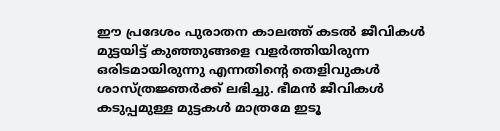ഈ പ്രദേശം പുരാതന കാലത്ത് കടല്‍ ജീവികള്‍ മുട്ടയിട്ട് കുഞ്ഞുങ്ങളെ വളര്‍ത്തിയിരുന്ന ഒരിടമായിരുന്നു എന്നതിന്റെ തെളിവുകള്‍ ശാസ്ത്രജ്ഞര്‍ക്ക് ലഭിച്ചു. ഭീമന്‍ ജീവികള്‍ കടുപ്പമുള്ള മുട്ടകള്‍ മാത്രമേ ഇടൂ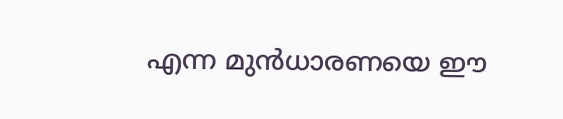എന്ന മുന്‍ധാരണയെ ഈ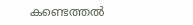കണ്ടെത്തല്‍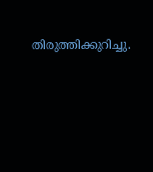തിരുത്തിക്കുറിച്ചു.